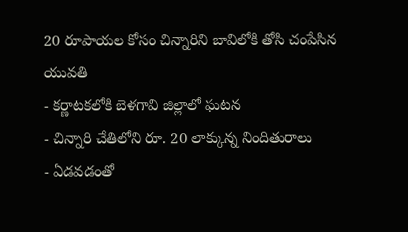20 రూపాయల కోసం చిన్నారిని బావిలోకి తోసి చంపేసిన యువతి
- కర్ణాటకలోకి బెళగావి జిల్లాలో ఘటన
- చిన్నారి చేతిలోని రూ. 20 లాక్కున్న నిందితురాలు
- ఏడవడంతో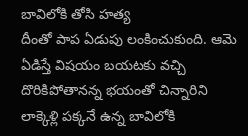బావిలోకి తోసి హత్య
దీంతో పాప ఏడుపు లంకించుకుంది. ఆమె ఏడిస్తే విషయం బయటకు వచ్చి దొరికిపోతానన్న భయంతో చిన్నారిని లాక్కెళ్లి పక్కనే ఉన్న బావిలోకి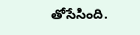తోసేసింది.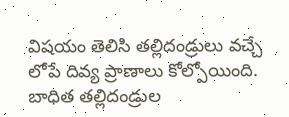విషయం తెలిసి తల్లిదండ్రులు వచ్చే లోపే దివ్య ప్రాణాలు కోల్పోయింది. బాధిత తల్లిదండ్రుల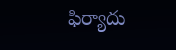ఫిర్యాదు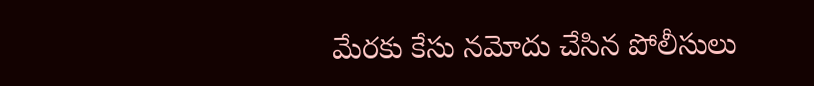మేరకు కేసు నమోదు చేసిన పోలీసులు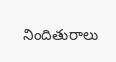నిందితురాలు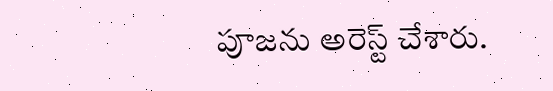పూజను అరెస్ట్ చేశారు.